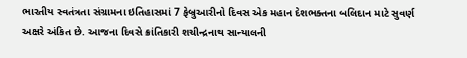ભારતીય સ્વતંત્રતા સંગ્રામના ઇતિહાસમાં 7 ફેબ્રુઆરીનો દિવસ એક મહાન દેશભક્તના બલિદાન માટે સુવર્ણ અક્ષરે અંકિત છે. આજના દિવસે ક્રાંતિકારી શચીન્દ્રનાથ સાન્યાલની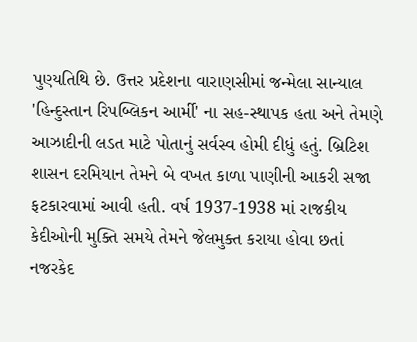પુણ્યતિથિ છે. ઉત્તર પ્રદેશના વારાણસીમાં જન્મેલા સાન્યાલ 'હિન્દુસ્તાન રિપબ્લિકન આર્મી' ના સહ-સ્થાપક હતા અને તેમણે આઝાદીની લડત માટે પોતાનું સર્વસ્વ હોમી દીધું હતું. બ્રિટિશ શાસન દરમિયાન તેમને બે વખત કાળા પાણીની આકરી સજા ફટકારવામાં આવી હતી. વર્ષ 1937-1938 માં રાજકીય કેદીઓની મુક્તિ સમયે તેમને જેલમુક્ત કરાયા હોવા છતાં નજરકેદ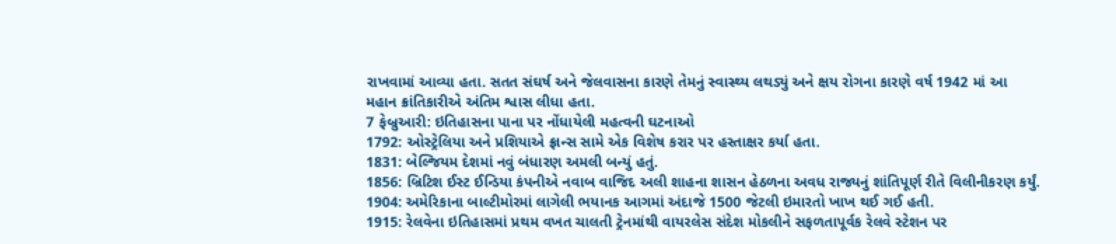રાખવામાં આવ્યા હતા. સતત સંઘર્ષ અને જેલવાસના કારણે તેમનું સ્વાસ્થ્ય લથડ્યું અને ક્ષય રોગના કારણે વર્ષ 1942 માં આ મહાન ક્રાંતિકારીએ અંતિમ શ્વાસ લીધા હતા.
7 ફેબ્રુઆરી: ઇતિહાસના પાના પર નોંધાયેલી મહત્વની ઘટનાઓ
1792: ઓસ્ટ્રેલિયા અને પ્રશિયાએ ફ્રાન્સ સામે એક વિશેષ કરાર પર હસ્તાક્ષર કર્યા હતા.
1831: બેલ્જિયમ દેશમાં નવું બંધારણ અમલી બન્યું હતું.
1856: બ્રિટિશ ઈસ્ટ ઈન્ડિયા કંપનીએ નવાબ વાજિદ અલી શાહના શાસન હેઠળના અવધ રાજ્યનું શાંતિપૂર્ણ રીતે વિલીનીકરણ કર્યું.
1904: અમેરિકાના બાલ્ટીમોરમાં લાગેલી ભયાનક આગમાં અંદાજે 1500 જેટલી ઇમારતો ખાખ થઈ ગઈ હતી.
1915: રેલવેના ઇતિહાસમાં પ્રથમ વખત ચાલતી ટ્રેનમાંથી વાયરલેસ સંદેશ મોકલીને સફળતાપૂર્વક રેલવે સ્ટેશન પર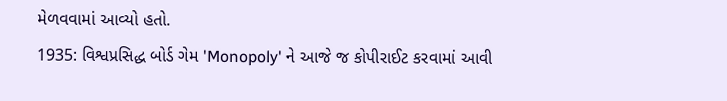મેળવવામાં આવ્યો હતો.
1935: વિશ્વપ્રસિદ્ધ બોર્ડ ગેમ 'Monopoly' ને આજે જ કોપીરાઈટ કરવામાં આવી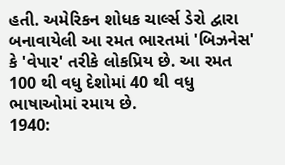હતી. અમેરિકન શોધક ચાર્લ્સ ડેરો દ્વારા બનાવાયેલી આ રમત ભારતમાં 'બિઝનેસ' કે 'વેપાર' તરીકે લોકપ્રિય છે. આ રમત 100 થી વધુ દેશોમાં 40 થી વધુ ભાષાઓમાં રમાય છે.
1940: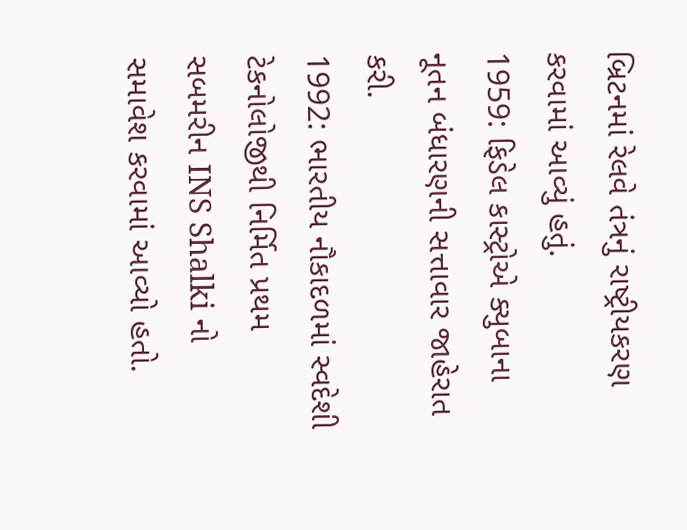બ્રિટનમાં રેલવે તંત્રનું રાષ્ટ્રીયકરણ કરવામાં આવ્યું હતું.
1959: ફિડેલ કાસ્ટ્રોએ ક્યુબાના નૂતન બંધારણની સત્તાવાર જાહેરાત કરી.
1992: ભારતીય નૌકાદળમાં સ્વદેશી ટેકનોલોજીથી નિર્મિત પ્રથમ સબમરીન INS Shalki નો સમાવેશ કરવામાં આવ્યો હતો.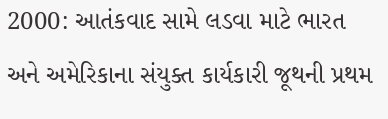2000: આતંકવાદ સામે લડવા માટે ભારત અને અમેરિકાના સંયુક્ત કાર્યકારી જૂથની પ્રથમ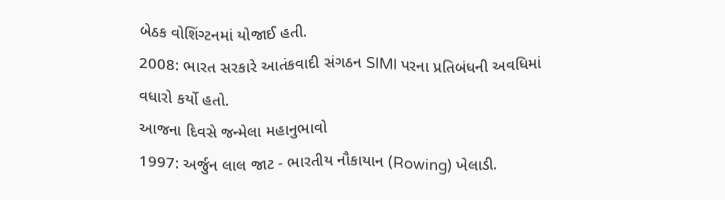બેઠક વોશિંગ્ટનમાં યોજાઈ હતી.
2008: ભારત સરકારે આતંકવાદી સંગઠન SIMI પરના પ્રતિબંધની અવધિમાં વધારો કર્યો હતો.
આજના દિવસે જન્મેલા મહાનુભાવો
1997: અર્જુન લાલ જાટ - ભારતીય નૌકાયાન (Rowing) ખેલાડી.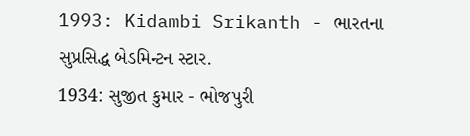1993: Kidambi Srikanth - ભારતના સુપ્રસિદ્ધ બેડમિન્ટન સ્ટાર.
1934: સુજીત કુમાર - ભોજપુરી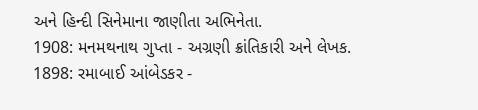અને હિન્દી સિનેમાના જાણીતા અભિનેતા.
1908: મનમથનાથ ગુપ્તા - અગ્રણી ક્રાંતિકારી અને લેખક.
1898: રમાબાઈ આંબેડકર -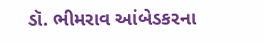ડૉ. ભીમરાવ આંબેડકરના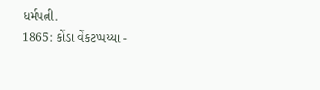ધર્મપત્ની.
1865: કોંડા વેંકટપ્પય્યા -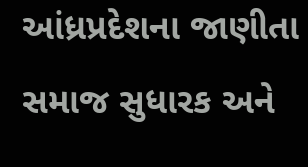આંધ્રપ્રદેશના જાણીતા સમાજ સુધારક અને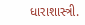ધારાશાસ્ત્રી.